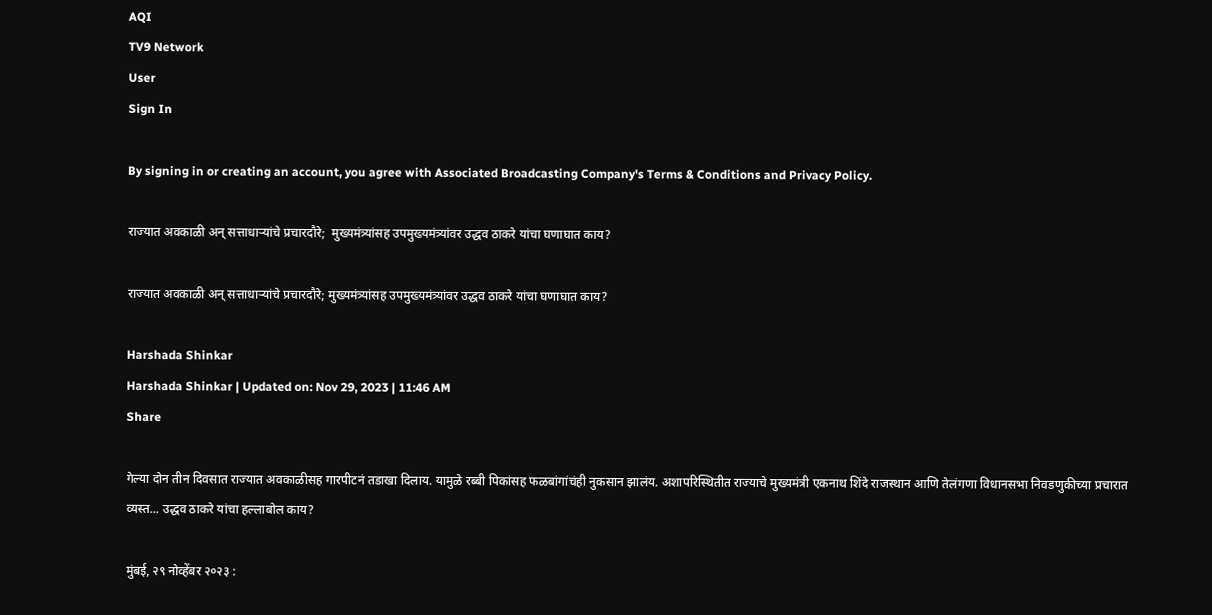AQI
TV9 Network
User
Sign In

By signing in or creating an account, you agree with Associated Broadcasting Company's Terms & Conditions and Privacy Policy.

राज्यात अवकाळी अन् सत्ताधाऱ्यांचे प्रचारदौरे;  मुख्यमंत्र्यांसह उपमुख्यमंत्र्यांवर उद्धव ठाकरे यांचा घणाघात काय?

राज्यात अवकाळी अन् सत्ताधाऱ्यांचे प्रचारदौरे; मुख्यमंत्र्यांसह उपमुख्यमंत्र्यांवर उद्धव ठाकरे यांचा घणाघात काय?

Harshada Shinkar
Harshada Shinkar | Updated on: Nov 29, 2023 | 11:46 AM
Share

गेल्या दोन तीन दिवसात राज्यात अवकाळीसह गारपीटनं तडाखा दिलाय. यामुळे रब्बी पिकांसह फळबांगांचंही नुकसान झालंय. अशापरिस्थितीत राज्याचे मुख्यमंत्री एकनाथ शिंदे राजस्थान आणि तेलंगणा विधानसभा निवडणुकीच्या प्रचारात व्यस्त... उद्धव ठाकरे यांचा हल्लाबोल काय?

मुंबई, २९ नोव्हेंबर २०२३ :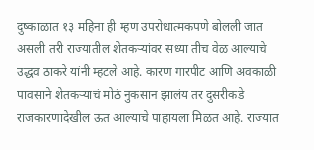दुष्काळात १३ महिना ही म्हण उपरोधात्मकपणे बोलली जात असली तरी राज्यातील शेतकऱ्यांवर सध्या तीच वेळ आल्याचे उद्धव ठाकरे यांनी म्हटले आहे. कारण गारपीट आणि अवकाळी पावसाने शेतकऱ्याचं मोठं नुकसान झालंय तर दुसरीकडे राजकारणादेखील ऊत आल्याचे पाहायला मिळत आहे. राज्यात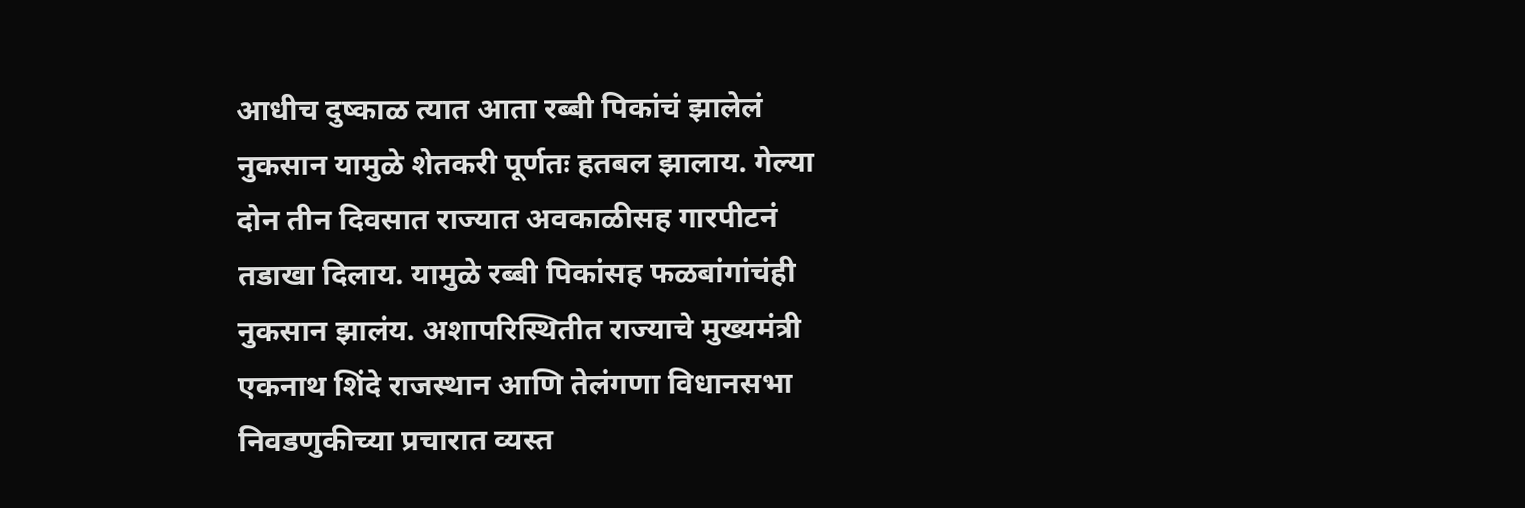आधीच दुष्काळ त्यात आता रब्बी पिकांचं झालेलं नुकसान यामुळे शेतकरी पूर्णतः हतबल झालाय. गेल्या दोन तीन दिवसात राज्यात अवकाळीसह गारपीटनं तडाखा दिलाय. यामुळे रब्बी पिकांसह फळबांगांचंही नुकसान झालंय. अशापरिस्थितीत राज्याचे मुख्यमंत्री एकनाथ शिंदे राजस्थान आणि तेलंगणा विधानसभा निवडणुकीच्या प्रचारात व्यस्त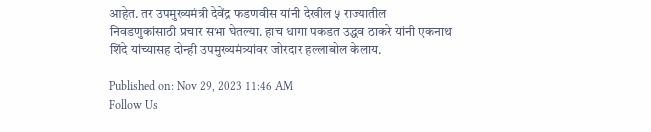आहेत. तर उपमुख्यमंत्री देवेंद्र फडणवीस यांनी देखील ५ राज्यातील निवडणुकांसाठी प्रचार सभा घेतल्या. हाच धागा पकडत उद्धव ठाकरे यांनी एकनाथ शिंदे यांच्यासह दोन्ही उपमुख्यमंत्र्यांवर जोरदार हल्लाबोल केलाय.

Published on: Nov 29, 2023 11:46 AM
Follow Us